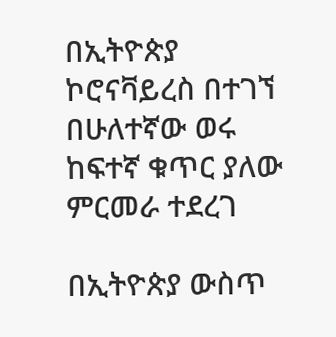በኢትዮጵያ ኮሮናቫይረስ በተገኘ በሁለተኛው ወሩ ከፍተኛ ቁጥር ያለው ምርመራ ተደረገ

በኢትዮጵያ ውስጥ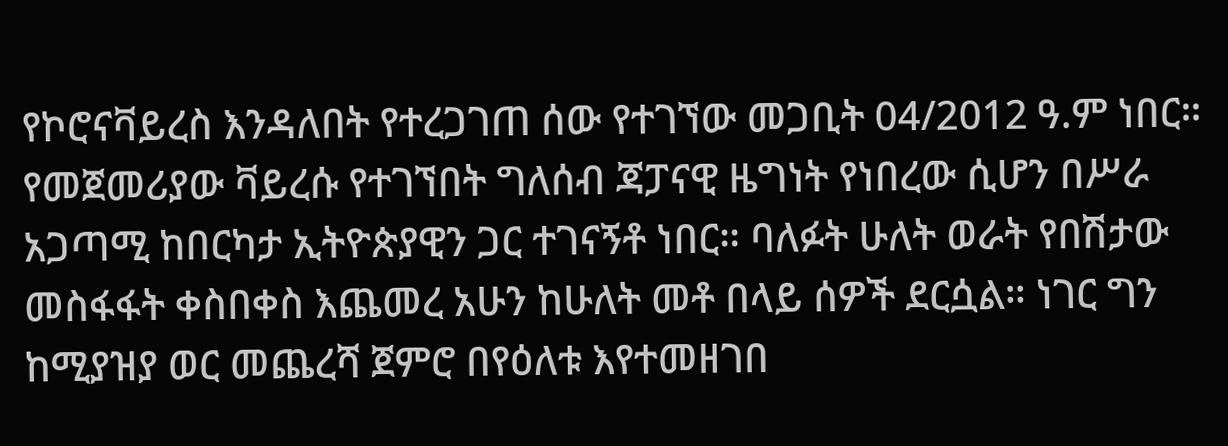የኮሮናቫይረስ እንዳለበት የተረጋገጠ ሰው የተገኘው መጋቢት 04/2012 ዓ.ም ነበር። የመጀመሪያው ቫይረሱ የተገኘበት ግለሰብ ጃፓናዊ ዜግነት የነበረው ሲሆን በሥራ አጋጣሚ ከበርካታ ኢትዮጵያዊን ጋር ተገናኝቶ ነበር። ባለፉት ሁለት ወራት የበሽታው መስፋፋት ቀስበቀስ እጨመረ አሁን ከሁለት መቶ በላይ ሰዎች ደርሷል። ነገር ግን ከሚያዝያ ወር መጨረሻ ጀምሮ በየዕለቱ እየተመዘገበ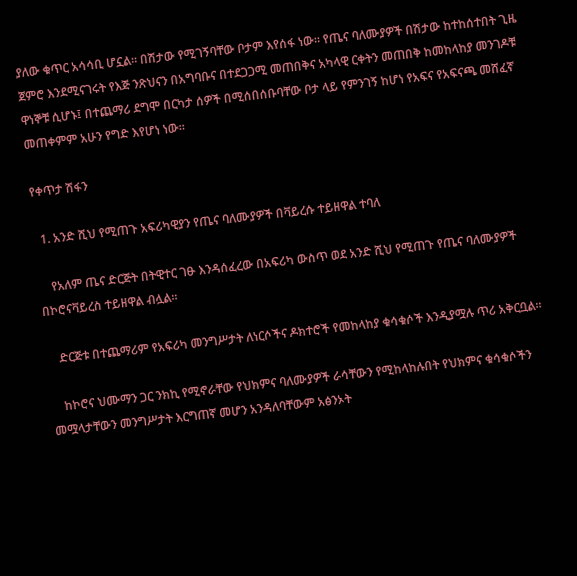ያለው ቁጥር አሳሳቢ ሆኗል። በሽታው የሚገኝባቸው ቦታም እየሰፋ ነው። የጤና ባለሙያዎች በሽታው ከተከሰተበት ጊዜ ጀምሮ እንደሚናገሩት የእጅ ንጽህናን በአግባቡና በተደጋጋሚ መጠበቅና አካላዊ ርቀትን መጠበቅ ከመከላከያ መንገዶቹ ዋነኞቹ ሲሆኑ፤ በተጨማሪ ደግሞ በርካታ ሰዎች በሚሰበሰቡባቸው ቦታ ላይ የምንገኝ ከሆነ የአፍና የአፍናጫ መሸፈኛ መጠቀምም አሁን የግድ እየሆነ ነው።

የቀጥታ ሽፋን

  1. አንድ ሺህ የሚጠጉ አፍሪካዊያን የጤና ባለሙያዎች በቫይረሱ ተይዘዋል ተባለ

    የአለም ጤና ድርጅት በትዊተር ገፁ እንዳሰፈረው በአፍሪካ ውስጥ ወደ አንድ ሺህ የሚጠጉ የጤና ባለሙያዎች በኮሮናቫይረስ ተይዘዋል ብሏል።

    ድርጅቱ በተጨማሪም የአፍሪካ መንግሥታት ለነርሶችና ዶክተሮች የመከላከያ ቁሳቁሶች እንዲያሟሉ ጥሪ አቅርቧል።

    ከኮሮና ህሙማን ጋር ንክኪ የሚኖራቸው የህክምና ባለሙያዎች ራሳቸውን የሚከላከሉበት የህክምና ቁሳቁሶችን መሟላታቸውን መንግሥታት እርግጠኛ መሆን አንዳለባቸውም አፅንኦት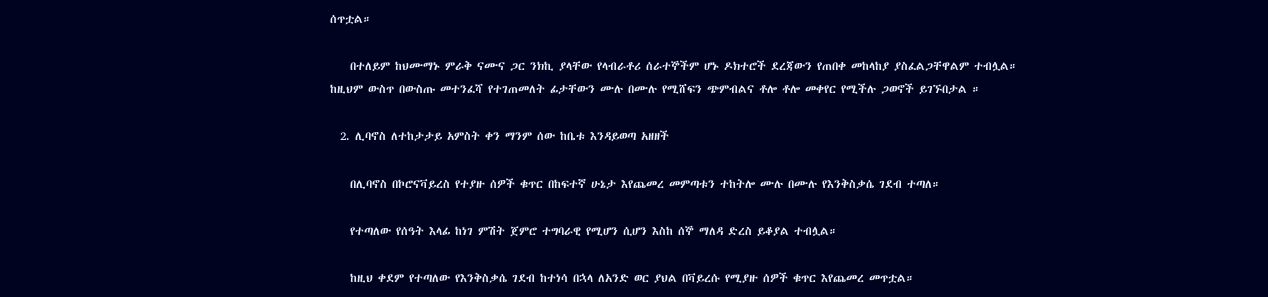ሰጥቷል።

    በተለይም ከህሙማኑ ምራቅ ናሙና ጋር ንክኪ ያላቸው የላብራቶሪ ሰራተኞችም ሆኑ ዶክተሮች ደረጃውን የጠበቀ መከላከያ ያስፈልጋቸዋልም ተብሏል። ከዚህም ውስጥ በውስጡ መተንፈሻ የተገጠመለት ፊታቸውን ሙሉ በሙሉ የሚሸፍን ጭምብልና ቶሎ ቶሎ መቀየር የሚችሉ ጋወኖች ይገኙበታል ።

  2. ሊባኖስ ለተከታታይ አምስት ቀን ማንም ሰው ከቤቱ እንዳይወጣ አዘዘች

    በሊባኖስ በኮሮናቫይረስ የተያዙ ሰዎች ቁጥር በከፍተኛ ሁኔታ እየጨመረ መምጣቱን ተከትሎ ሙሉ በሙሉ የእንቅስቃሴ ገደብ ተጣለ።

    የተጣለው የሰዓት እላፊ ከነገ ምሽት ጀምሮ ተግባራዊ የሚሆን ሲሆን እስከ ሰኞ ማለዳ ድረስ ይቆያል ተብሏል።

    ከዚህ ቀደም የተጣለው የእንቅስቃሴ ገደብ ከተነሳ በኋላ ለአንድ ወር ያህል በቫይረሱ የሚያዙ ሰዎች ቁጥር እየጨመረ መጥቷል።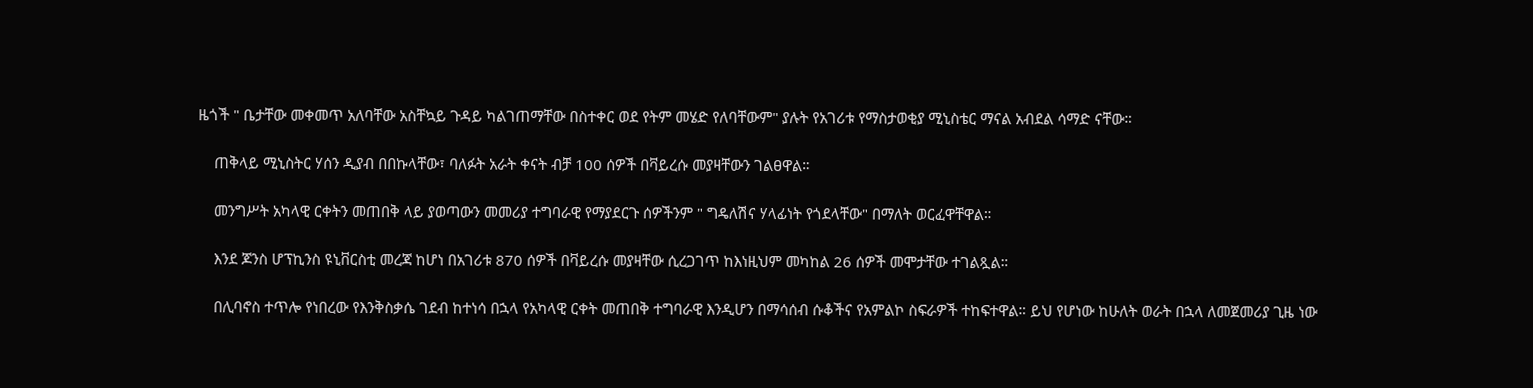ዜጎች " ቤታቸው መቀመጥ አለባቸው አስቸኳይ ጉዳይ ካልገጠማቸው በስተቀር ወደ የትም መሄድ የለባቸውም" ያሉት የአገሪቱ የማስታወቂያ ሚኒስቴር ማናል አብደል ሳማድ ናቸው።

    ጠቅላይ ሚኒስትር ሃሰን ዲያብ በበኩላቸው፣ ባለፉት አራት ቀናት ብቻ 100 ሰዎች በቫይረሱ መያዛቸውን ገልፀዋል።

    መንግሥት አካላዊ ርቀትን መጠበቅ ላይ ያወጣውን መመሪያ ተግባራዊ የማያደርጉ ሰዎችንም " ግዴለሽና ሃላፊነት የጎደላቸው" በማለት ወርፈዋቸዋል።

    እንደ ጆንስ ሆፕኪንስ ዩኒቨርስቲ መረጃ ከሆነ በአገሪቱ 870 ሰዎች በቫይረሱ መያዛቸው ሲረጋገጥ ከእነዚህም መካከል 26 ሰዎች መሞታቸው ተገልጿል።

    በሊባኖስ ተጥሎ የነበረው የእንቅስቃሴ ገደብ ከተነሳ በኋላ የአካላዊ ርቀት መጠበቅ ተግባራዊ እንዲሆን በማሳሰብ ሱቆችና የአምልኮ ስፍራዎች ተከፍተዋል። ይህ የሆነው ከሁለት ወራት በኋላ ለመጀመሪያ ጊዜ ነው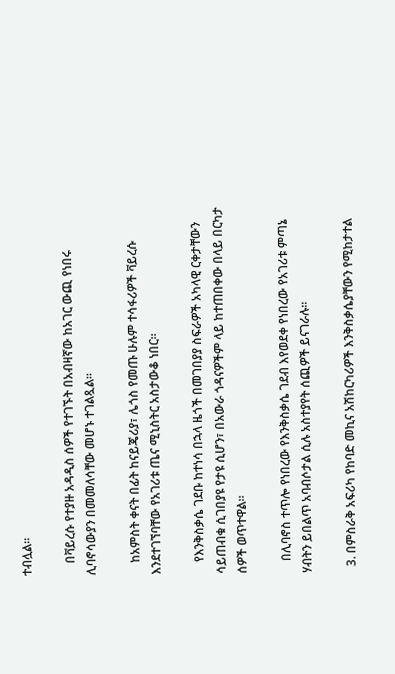ተብሏል።

    በቫይረሱ የተያዙ አዳዲስ ሰዎች የተገኙት በአብዛኛው ከአገር ውጪ የነበሩ ሊባኖሳውያን በመመለሳቸው መሆኑ ተገልጿል።

    ከአምስት ቀናት በፊት ከናይጄሪያ፣ ሌጎስ የመጡ ሁሉም ተሳፋሪዎች ቫይረሱ እንደተገኘባቸው የአገሪቱ ጤና ሚኒስትር አስታውቆ ነበር።

    የእንቅስቃሴ ገደቡ ከተነሳ በኋላ ዜጎች በመገበያያ ስፍራዎች አካላዊ ርቀታቸውን ሳይጠብቁ ሲገበያዩ የታዩ ሲሆን፣ በአውራ ጎዳናዎችም ላይ ከተጠበቀው በላይ በርካታ ሰዎች ወጥተዋል።

    በሊባኖስ ተጥሎ የነበረው የእንቅስቃሴ ገደብ እየወደቀ የነበረው የአገሪቱ ምጣኔ ሃብትን ይበልጥ አባብሶታል ሲሉ አስተያየት ሰጪዎች ይናገራሉ።

  3. በምስራቅ አፍሪካ የከባድ መኪና አሽከርካሪዎች እንቅስቃሴያቸውን የሚከታተል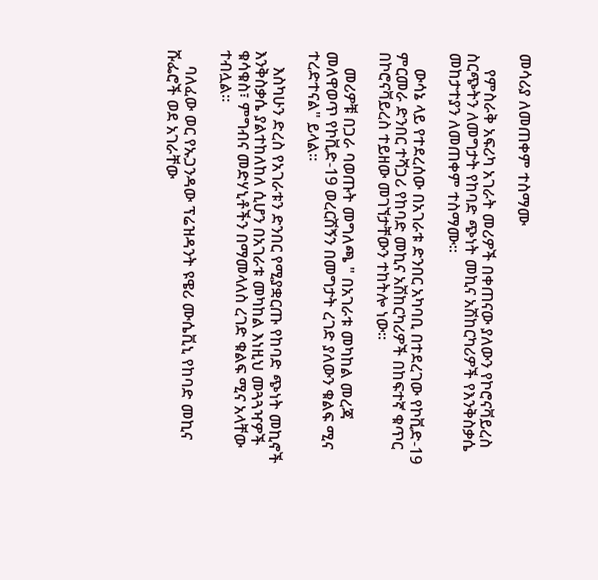መሳሪያ ለመጠቀም ተስማሙ

    የምስራቅ አፍሪካ አገራት መሪዎች በቀጠናው ያለውን የኮሮናቫይረስ ስርጭትን ለመግታት የከባድ ጭነት መኪና አሽከርካሪዎች የእንቅስቃሴ መከታተያን ለመጠቀም ተስማሙ።

    ውሳኔ ላይ የተደረሰው በአገራቱ ድንበር አካባቢ በተደረገው የኮቪድ-19 ምርመራ ድንበር ተሻጋሪ የከባድ መኪና አሽከርካሪዎች በከፍተኛ ቁጥር በኮሮናቫይረስ ተይዘው መገኘታቸውን ተከትሎ ነው።

    መሪዎቹ በጋራ ባወጡት መግለጫ " በአገራቱ መካከል መረጃ መለዋወጥ የኮቪድ-19 ወረርሽኝን በመግታት ረገድ ያለውን ቁልፍ ሚና ተረድተናል" ይላል።

    እስካሁን ድረስ የአገራቱን ድንበር የሚያቋርጡ የከባድ ጭነት መኪኖች እንቅስቃሴ ያልተከለከለ ሲሆን በአገራቱ መካከል እነዚህ መጓጓዣዎች ቁሳቁስ፣ ምግብና መድሃኒቶችን በማመላለስ ረገድ ቁልፍ ሚና አላቸው ተብሏል።

    ባለፈው ወር የኡጋንዳው ፕሬዝዳንት ዩዌሪ ሙሴቪኒ የከባድ መኪና ሹፌሮች ወደ አገራቸው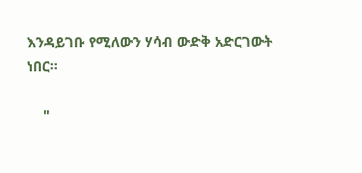እንዳይገቡ የሚለውን ሃሳብ ውድቅ አድርገውት ነበር።

    "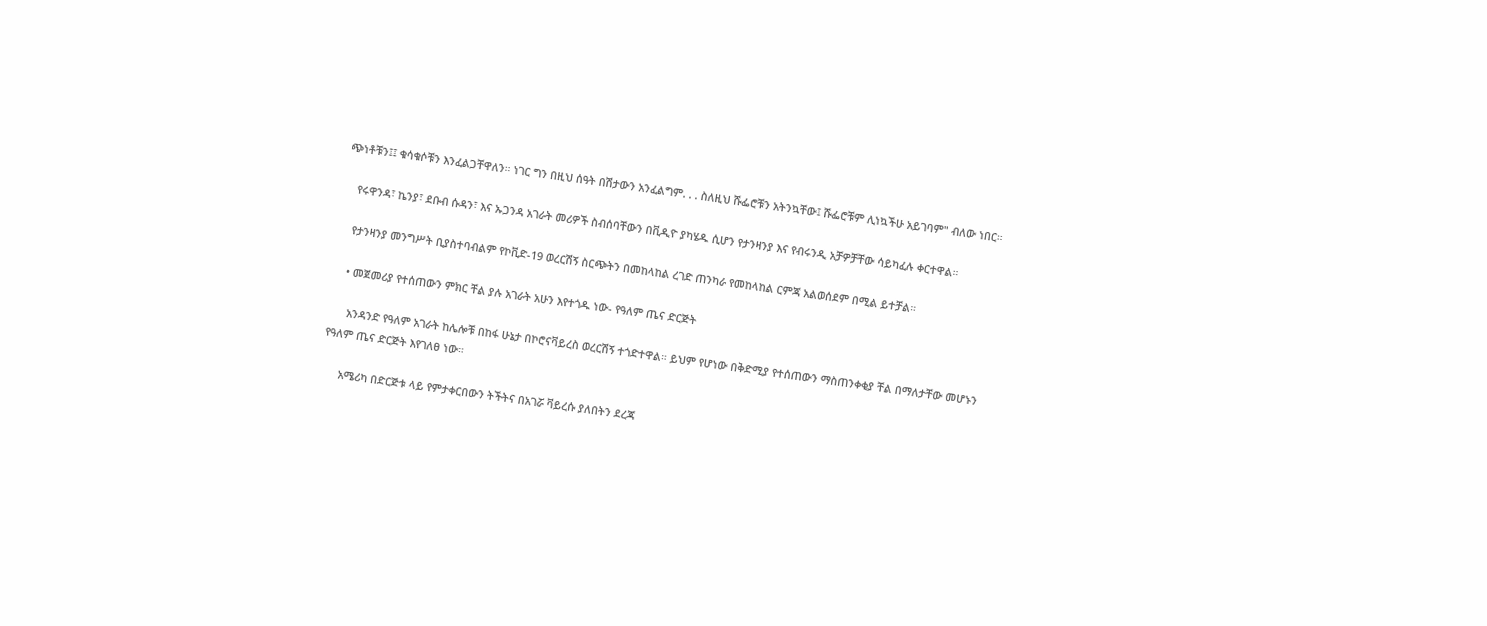ጭነቶቹን፤፤ ቁሳቁሶቹን እንፈልጋቸዋለን። ነገር ግን በዚህ ሰዓት በሽታውን አንፈልግም. . . ስለዚህ ሹፌሮቹን አትንኳቸው፤ ሹፌሮቹም ሊነኳችሁ አይገባም" ብለው ነበር።

    የሩዋንዳ፣ ኬንያ፣ ደቡብ ሱዳን፣ እና ኡጋንዳ አገራት መሪዎች ስብሰባቸውን በቪዲዮ ያካሄዱ ሲሆን የታንዛንያ እና የብሩንዲ አቻዎቻቸው ሳይካፈሉ ቀርተዋል።

    የታንዛንያ መንግሥት ቢያስተባብልም የኮቪድ-19 ወረርሽኝ ስርጭትን በመከላከል ረገድ ጠንካራ የመከላከል ርምጃ አልወሰደም በሚል ይተቻል።

    • መጀመሪያ የተሰጠውን ምክር ቸል ያሉ አገራት አሁን እየተጎዱ ነው- የዓለም ጤና ድርጅት

      አንዳንድ የዓለም አገራት ከሌሎቹ በከፋ ሁኔታ በኮሮናቫይረስ ወረርሽኝ ተጎድተዋል። ይህም የሆነው በቅድሚያ የተሰጠውን ማስጠንቀቂያ ቸል በማለታቸው መሆኑን የዓለም ጤና ድርጅት እየገለፀ ነው።

      አሜሪካ በድርጅቱ ላይ የምታቀርበውን ትችትና በአገሯ ቫይረሱ ያለበትን ደረጃ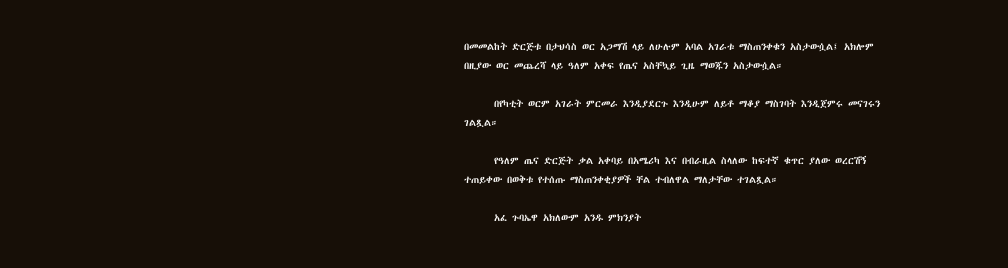በመመልከት ድርጅቱ በታህሳስ ወር አጋማሽ ላይ ለሁሉም አባል አገራቱ ማስጠንቀቁን አስታውሷል፤ አክሎም በዚያው ወር መጨረሻ ላይ ዓለም አቀፍ የጤና አስቸኳይ ጊዜ ማወጁን አስታውሷል።

      በየካቲት ወርም አገራት ምርመራ እንዲያደርጉ እንዲሁም ለይቶ ማቆያ ማስገባት እንዲጀምሩ መናገሩን ገልጿል።

      የዓለም ጤና ድርጅት ቃል አቀባይ በአሜሪካ እና በብራዚል ስላለው ከፍተኛ ቁጥር ያለው ወረርሽኝ ተጠይቀው በወቅቱ የተሰጡ ማስጠንቀቂያዎች ቸል ተብለዋል ማለታቸው ተገልጿል።

      አፈ ጉባኤዋ አክለውም አንዱ ምክንያት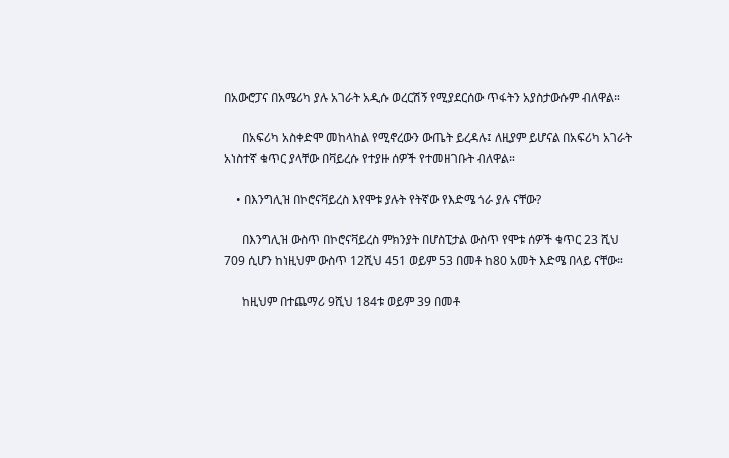በአውሮፓና በአሜሪካ ያሉ አገራት አዲሱ ወረርሽኝ የሚያደርሰው ጥፋትን አያስታውሱም ብለዋል።

      በአፍሪካ አስቀድሞ መከላከል የሚኖረውን ውጤት ይረዳሉ፤ ለዚያም ይሆናል በአፍሪካ አገራት አነስተኛ ቁጥር ያላቸው በቫይረሱ የተያዙ ሰዎች የተመዘገቡት ብለዋል።

    • በእንግሊዝ በኮሮናቫይረስ እየሞቱ ያሉት የትኛው የእድሜ ጎራ ያሉ ናቸው?

      በእንግሊዝ ውስጥ በኮሮናቫይረስ ምክንያት በሆስፒታል ውስጥ የሞቱ ሰዎች ቁጥር 23 ሺህ 709 ሲሆን ከነዚህም ውስጥ 12ሺህ 451 ወይም 53 በመቶ ከ80 አመት እድሜ በላይ ናቸው።

      ከዚህም በተጨማሪ 9ሺህ 184ቱ ወይም 39 በመቶ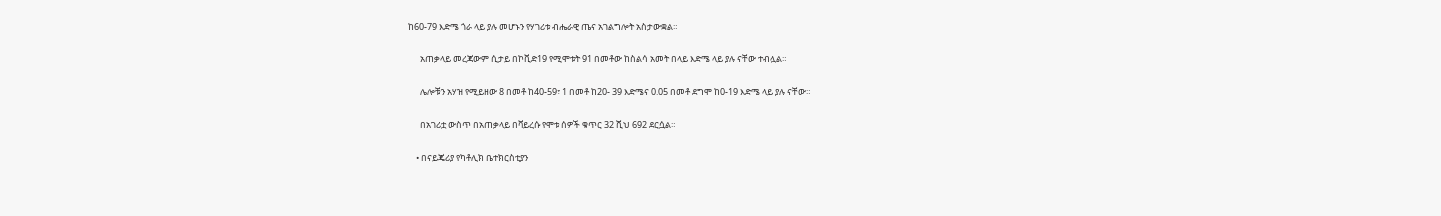ከ60-79 እድሜ ጎራ ላይ ያሉ መሆኑን የሃገሪቱ ብሔራዊ ጤና አገልግሎት አስታውቋል።

      አጠቃላይ መረጃውም ሲታይ በኮቪድ19 የሚሞቱት 91 በመቶው ከስልሳ አመት በላይ እድሜ ላይ ያሉ ናቸው ተብሏል።

      ሌሎቹን አሃዝ የሚይዘው 8 በመቶ ከ40-59፣ 1 በመቶ ከ20- 39 እድሜና 0.05 በመቶ ደግሞ ከ0-19 እድሜ ላይ ያሉ ናቸው።

      በአገሪቷ ውስጥ በአጠቃላይ በቫይረሱ የሞቱ ሰዎች ቁጥር 32 ሺህ 692 ደርሷል።

    • በናይጄሪያ የካቶሊክ ቤተክርስቲያን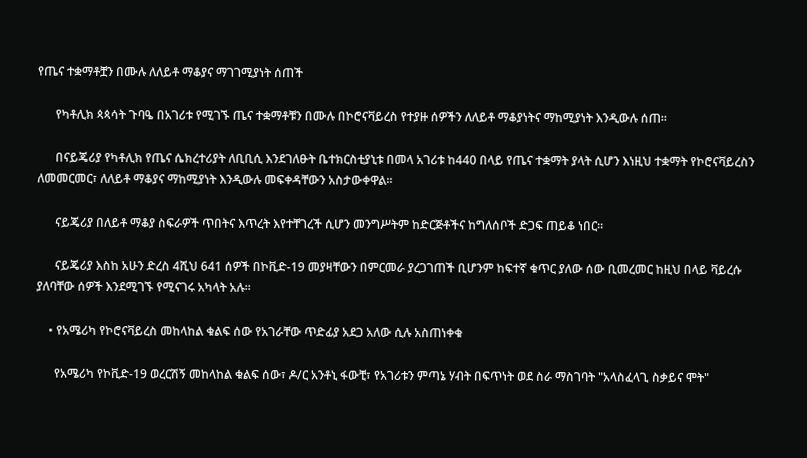የጤና ተቋማቶቿን በሙሉ ለለይቶ ማቆያና ማገገሚያነት ሰጠች

      የካቶሊክ ጳጳሳት ጉባዔ በአገሪቱ የሚገኙ ጤና ተቋማቶቹን በሙሉ በኮሮናቫይረስ የተያዙ ሰዎችን ለለይቶ ማቆያነትና ማከሚያነት እንዲውሉ ሰጠ።

      በናይጄሪያ የካቶሊክ የጤና ሴክረተሪያት ለቢቢሲ እንደገለፁት ቤተክርስቲያኒቱ በመላ አገሪቱ ከ440 በላይ የጤና ተቋማት ያላት ሲሆን እነዚህ ተቋማት የኮሮናቫይረስን ለመመርመር፣ ለለይቶ ማቆያና ማከሚያነት እንዲውሉ መፍቀዳቸውን አስታውቀዋል።

      ናይጄሪያ በለይቶ ማቆያ ስፍራዎች ጥበትና እጥረት እየተቸገረች ሲሆን መንግሥትም ከድርጅቶችና ከግለሰቦች ድጋፍ ጠይቆ ነበር።

      ናይጄሪያ እስከ አሁን ድረስ 4ሺህ 641 ሰዎች በኮቪድ-19 መያዛቸውን በምርመራ ያረጋገጠች ቢሆንም ከፍተኛ ቁጥር ያለው ሰው ቢመረመር ከዚህ በላይ ቫይረሱ ያለባቸው ሰዎች እንደሚገኙ የሚናገሩ አካላት አሉ።

    • የአሜሪካ የኮሮናቫይረስ መከላከል ቁልፍ ሰው የአገራቸው ጥድፊያ አደጋ አለው ሲሉ አስጠነቀቁ

      የአሜሪካ የኮቪድ-19 ወረርሽኝ መከላከል ቁልፍ ሰው፣ ዶ/ር አንቶኒ ፋውቺ፣ የአገሪቱን ምጣኔ ሃብት በፍጥነት ወደ ስራ ማስገባት "አላስፈላጊ ስቃይና ሞት"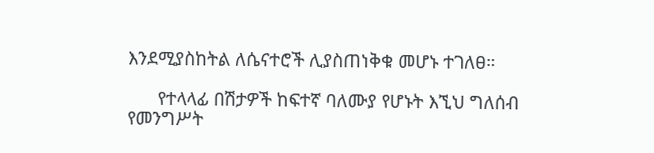እንደሚያስከትል ለሴናተሮች ሊያስጠነቅቁ መሆኑ ተገለፀ።

      የተላላፊ በሽታዎች ከፍተኛ ባለሙያ የሆኑት እኚህ ግለሰብ የመንግሥት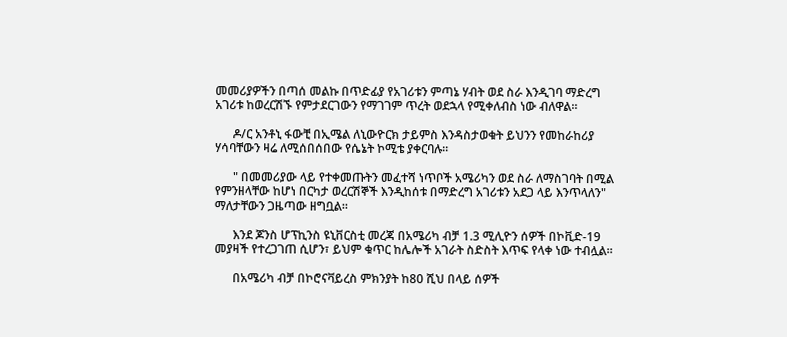መመሪያዎችን በጣሰ መልኩ በጥድፊያ የአገሪቱን ምጣኔ ሃብት ወደ ስራ እንዲገባ ማድረግ አገሪቱ ከወረርሽኙ የምታደርገውን የማገገም ጥረት ወደኋላ የሚቀለብስ ነው ብለዋል።

      ዶ/ር አንቶኒ ፋውቺ በኢሜል ለኒውዮርክ ታይምስ እንዳስታወቁት ይህንን የመከራከሪያ ሃሳባቸውን ዛሬ ለሚሰበሰበው የሴኔት ኮሚቴ ያቀርባሉ።

      " በመመሪያው ላይ የተቀመጡትን መፈተሻ ነጥቦች አሜሪካን ወደ ስራ ለማስገባት በሚል የምንዘላቸው ከሆነ በርካታ ወረርሽኞች እንዲከሰቱ በማድረግ አገሪቱን አደጋ ላይ እንጥላለን" ማለታቸውን ጋዜጣው ዘግቧል።

      እንደ ጆንስ ሆፕኪንስ ዩኒቨርስቲ መረጃ በአሜሪካ ብቻ 1.3 ሚሊዮን ሰዎች በኮቪድ-19 መያዛች የተረጋገጠ ሲሆን፣ ይህም ቁጥር ከሌሎች አገራት ስድስት እጥፍ የላቀ ነው ተብሏል።

      በአሜሪካ ብቻ በኮሮናቫይረስ ምክንያት ከ80 ሺህ በላይ ሰዎች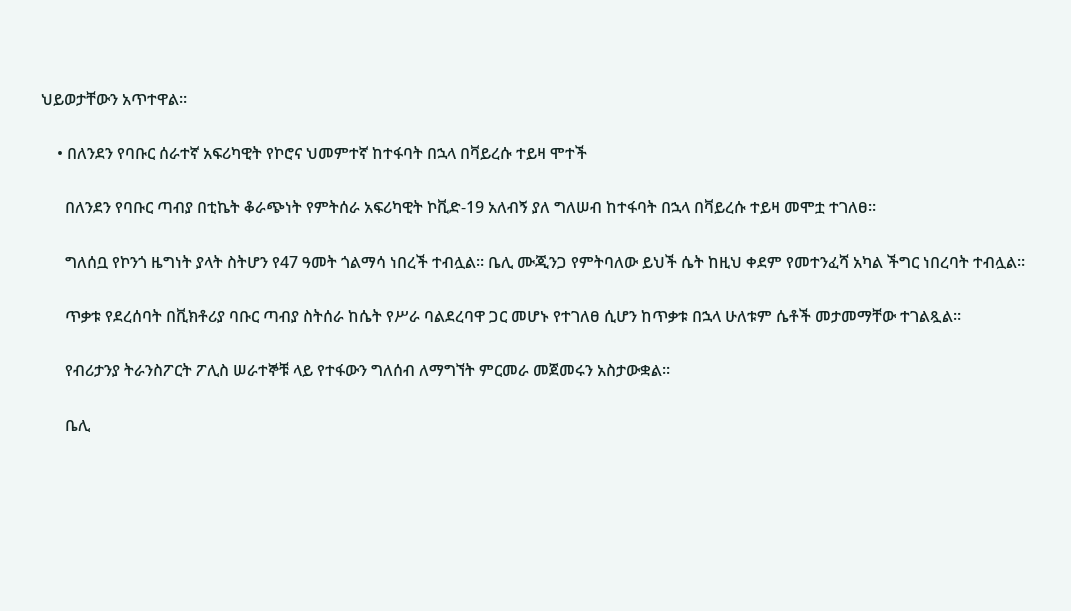ህይወታቸውን አጥተዋል።

    • በለንደን የባቡር ሰራተኛ አፍሪካዊት የኮሮና ህመምተኛ ከተፋባት በኋላ በቫይረሱ ተይዛ ሞተች

      በለንደን የባቡር ጣብያ በቲኬት ቆራጭነት የምትሰራ አፍሪካዊት ኮቪድ-19 አለብኝ ያለ ግለሠብ ከተፋባት በኋላ በቫይረሱ ተይዛ መሞቷ ተገለፀ።

      ግለሰቧ የኮንጎ ዜግነት ያላት ስትሆን የ47 ዓመት ጎልማሳ ነበረች ተብሏል። ቤሊ ሙጂንጋ የምትባለው ይህች ሴት ከዚህ ቀደም የመተንፈሻ አካል ችግር ነበረባት ተብሏል።

      ጥቃቱ የደረሰባት በቪክቶሪያ ባቡር ጣብያ ስትሰራ ከሴት የሥራ ባልደረባዋ ጋር መሆኑ የተገለፀ ሲሆን ከጥቃቱ በኋላ ሁለቱም ሴቶች መታመማቸው ተገልጿል።

      የብሪታንያ ትራንስፖርት ፖሊስ ሠራተኞቹ ላይ የተፋውን ግለሰብ ለማግኘት ምርመራ መጀመሩን አስታውቋል።

      ቤሊ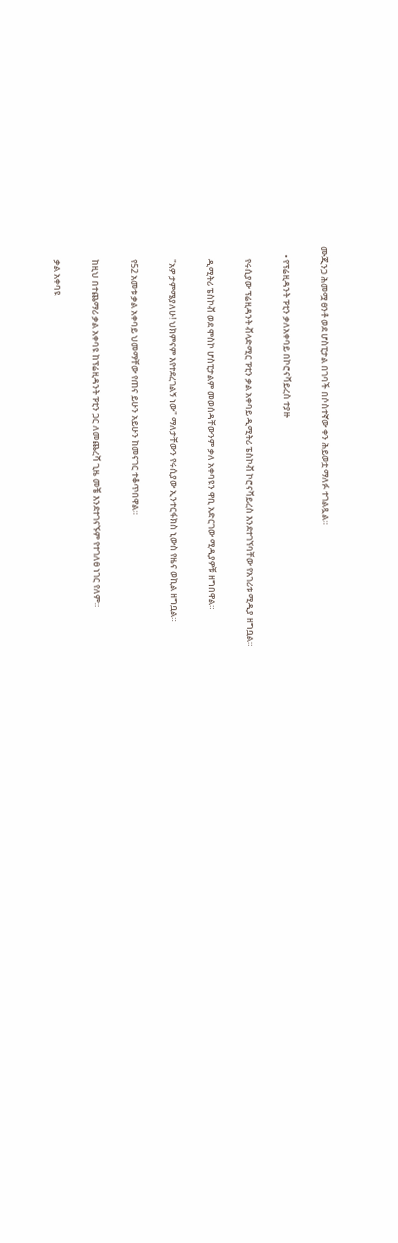ሙጂንጋ ሕመሟ ፀንቶ ወደ ሆስፒታል በገባች በሶስተኛው ቀን ሕይወቷ ማለፉ ተገልጿል።

    • የፕሬዚዳንት ፑቲን ቃለአቀባይ በኮሮናቫይረስ ተያዙ

      የሩሲያው ፕሬዚዳንት ቭላድሚር ፑቲን ቃል አቀባይ ዲሚትሪ ፔስኮቭ ኮሮናቫይረስ እንደተገኘባቸው የአገሪቱ ሚዲያ ዘግቧል።

      ዲሚትሪ ፔስኮቭ ወደ ሞስኮ ሆስፒታልም መወሰዳቸውንም ቃለ አቀባዩን ዋቢ አድርገው ሚዲያዎቹ ዘግበዋል።

      "አዎ ታምሜያለሁ! ህክምናም እየተደረገልኝ ነው" ማለታቸውን የሩሲያው ኢንተርፋክስ ኒውስ የዜና ወኪል ዘግቧል።

      የ52 አመቱ ቃል አቀባይ ህመማቸው የጠና ይሁን አይሁን ከመናገር ተቆጥበዋል።

      ከዚህ በተጨማሪ ቃል አቀባዩ ከፕሬዚዳንት ፑቲን ጋር ለመጨረሻ ጊዜ መቼ እንደተገናኙም የተገለፀ ነገር የለም።

      ቃል አቀባዩ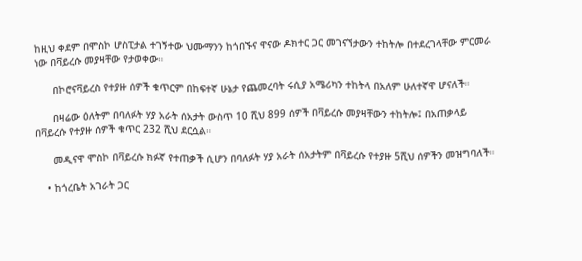ከዚህ ቀደም በሞስኮ ሆስፒታል ተገኝተው ህሙማንን ከጎበኙና ዋናው ዶክተር ጋር መገናኘታውን ተከትሎ በተደረገላቸው ምርመራ ነው በቫይረሱ መያዛቸው የታወቀው።

      በኮሮናቫይረስ የተያዙ ሰዎች ቁጥርም በከፍተኛ ሁኔታ የጨመረባት ሩሲያ አሜሪካን ተከትላ በአለም ሁለተኛዋ ሆናለች።

      በዛሬው ዕለትም በባለፉት ሃያ አራት ሰአታት ውስጥ 10 ሺህ 899 ሰዎች በቫይረሱ መያዛቸውን ተከትሎ፤ በአጠቃላይ በቫይረሱ የተያዙ ሰዎች ቁጥር 232 ሺህ ደርሷል።

      መዲናዋ ሞስኮ በቫይረሱ ክፉኛ የተጠቃች ሲሆን በባለፉት ሃያ አራት ሰአታትም በቫይረሱ የተያዙ 5ሺህ ሰዎችን መዝግባለች።

    • ከጎረቤት አገራት ጋር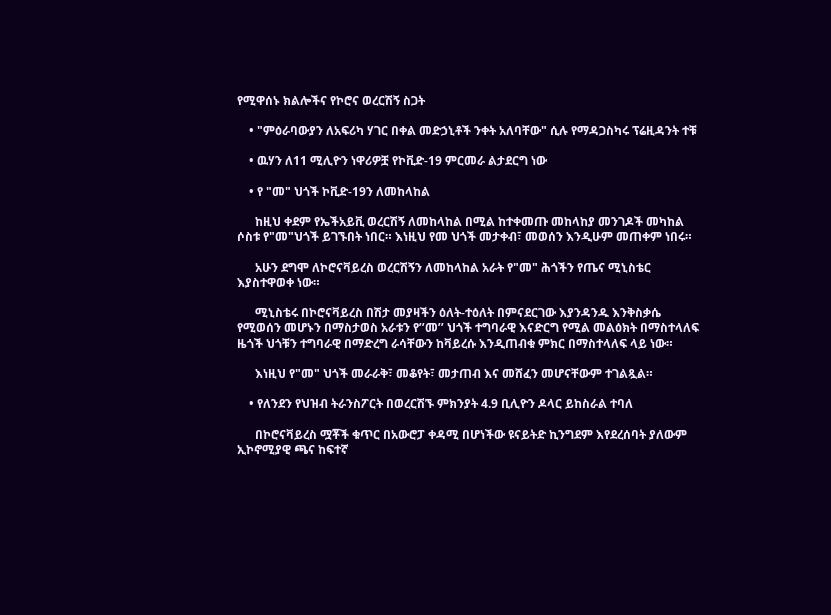የሚዋሰኑ ክልሎችና የኮሮና ወረርሽኝ ስጋት

    • "ምዕራባውያን ለአፍሪካ ሃገር በቀል መድኃኒቶች ንቀት አለባቸው" ሲሉ የማዳጋስካሩ ፕሬዚዳንት ተቹ

    • ዉሃን ለ11 ሚሊዮን ነዋሪዎቿ የኮቪድ-19 ምርመራ ልታደርግ ነው

    • የ "መ" ህጎች ኮቪድ-19ን ለመከላከል

      ከዚህ ቀደም የኤችአይቪ ወረርሽኝ ለመከላከል በሚል ከተቀመጡ መከላከያ መንገዶች መካከል ሶስቱ የ"መ"ህጎች ይገኙበት ነበር። እነዚህ የመ ህጎች መታቀብ፣ መወሰን እንዲሁም መጠቀም ነበሩ።

      አሁን ደግሞ ለኮሮናቫይረስ ወረርሽኝን ለመከላከል አራት የ"መ" ሕጎችን የጤና ሚኒስቴር እያስተዋወቀ ነው።

      ሚኒስቴሩ በኮሮናቫይረስ በሽታ መያዛችን ዕለት-ተዕለት በምናደርገው እያንዳንዱ እንቅስቃሴ የሚወሰን መሆኑን በማስታወስ አራቱን የ’’መ’’ ህጎች ተግባራዊ እናድርግ የሚል መልዕክት በማስተላለፍ ዜጎች ህጎቹን ተግባራዊ በማድረግ ራሳቸውን ከቫይረሱ እንዲጠብቁ ምክር በማስተላለፍ ላይ ነው።

      እነዚህ የ"መ" ህጎች መራራቅ፣ መቆየት፣ መታጠብ እና መሸፈን መሆናቸውም ተገልጿል።

    • የለንደን የህዝብ ትራንስፖርት በወረርሽኙ ምክንያት 4.9 ቢሊዮን ዶላር ይከስራል ተባለ

      በኮሮናቫይረስ ሟቾች ቁጥር በአውሮፓ ቀዳሚ በሆነችው ዩናይትድ ኪንግደም እየደረሰባት ያለውም ኢኮኖሚያዊ ጫና ከፍተኛ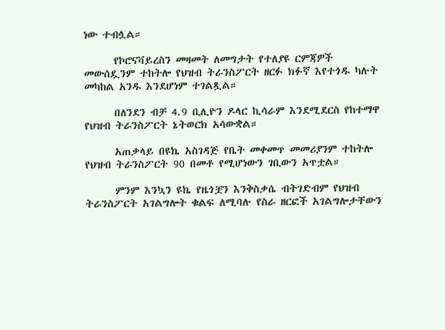ነው ተብሏል።

      የኮሮናቫይረስን መዛመት ለመግታት የተለያዩ ርምጃዎች መውሰዷንም ተከትሎ የህዝብ ትራንስፖርት ዘርፉ ክፉኛ እየተጎዱ ካሉት መካከል አንዱ እንደሆነም ተገልጿል።

      በለንደን ብቻ 4.9 ቢሊዮን ዶላር ኪሳራም እንደሚደርስ የከተማዋ የህዝብ ትራንስፖርት ኔትወርክ አሳውቋል።

      አጠቃላይ በዩኬ አስገዳጅ የቤት መቀመጥ መመሪያንም ተከትሎ የህዝብ ትራንስፖርት 90 በመቶ የሚሆነውን ገቢውን አጥቷል።

      ምንም እንኳን ዩኬ የዜጎቿን እንቅስቃሴ ብትገድብም የህዝብ ትራንስፖርት አገልግሎት ቁልፍ ለሚባሉ የስራ ዘርፎች አገልግሎታቸውን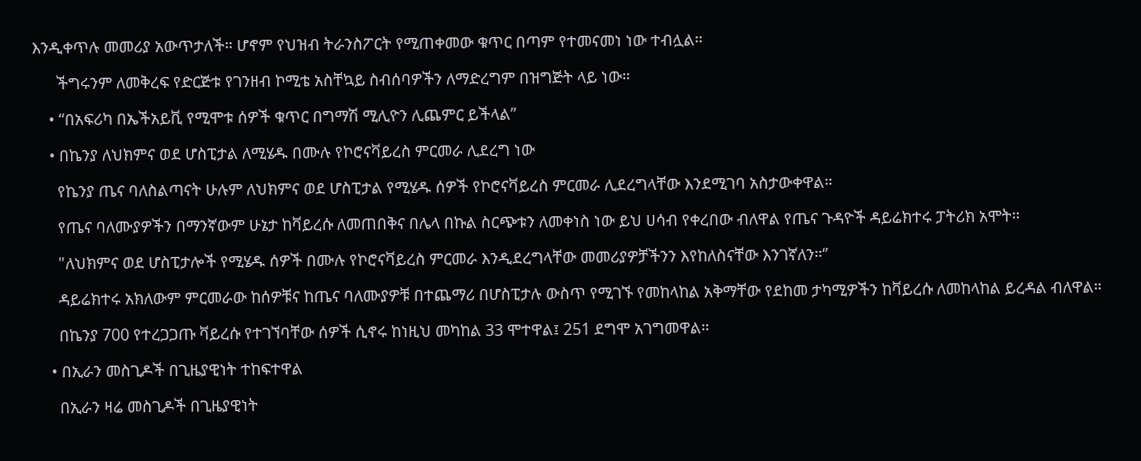እንዲቀጥሉ መመሪያ አውጥታለች። ሆኖም የህዝብ ትራንስፖርት የሚጠቀመው ቁጥር በጣም የተመናመነ ነው ተብሏል።

      ችግሩንም ለመቅረፍ የድርጅቱ የገንዘብ ኮሚቴ አስቸኳይ ስብሰባዎችን ለማድረግም በዝግጅት ላይ ነው።

    • “በአፍሪካ በኤችአይቪ የሚሞቱ ሰዎች ቁጥር በግማሽ ሚሊዮን ሊጨምር ይችላል”

    • በኬንያ ለህክምና ወደ ሆስፒታል ለሚሄዱ በሙሉ የኮሮናቫይረስ ምርመራ ሊደረግ ነው

      የኬንያ ጤና ባለስልጣናት ሁሉም ለህክምና ወደ ሆስፒታል የሚሄዱ ሰዎች የኮሮናቫይረስ ምርመራ ሊደረግላቸው እንደሚገባ አስታውቀዋል።

      የጤና ባለሙያዎችን በማንኛውም ሁኔታ ከቫይረሱ ለመጠበቅና በሌላ በኩል ስርጭቱን ለመቀነስ ነው ይህ ሀሳብ የቀረበው ብለዋል የጤና ጉዳዮች ዳይሬክተሩ ፓትሪክ አሞት።

      "ለህክምና ወደ ሆስፒታሎች የሚሄዱ ሰዎች በሙሉ የኮሮናቫይረስ ምርመራ እንዲደረግላቸው መመሪያዎቻችንን እየከለስናቸው እንገኛለን።‘’

      ዳይሬክተሩ አክለውም ምርመራው ከሰዎቹና ከጤና ባለሙያዎቹ በተጨማሪ በሆስፒታሉ ውስጥ የሚገኙ የመከላከል አቅማቸው የደከመ ታካሚዎችን ከቫይረሱ ለመከላከል ይረዳል ብለዋል።

      በኬንያ 700 የተረጋጋጡ ቫይረሱ የተገኘባቸው ሰዎች ሲኖሩ ከነዚህ መካከል 33 ሞተዋል፤ 251 ደግሞ አገግመዋል።

    • በኢራን መስጊዶች በጊዜያዊነት ተከፍተዋል

      በኢራን ዛሬ መስጊዶች በጊዜያዊነት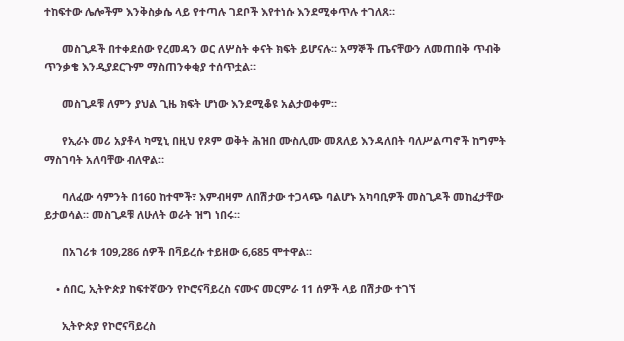ተከፍተው ሌሎችም እንቅስቃሴ ላይ የተጣሉ ገደቦች እየተነሱ እንደሚቀጥሉ ተገለጸ።

      መስጊዶች በተቀደሰው የረመዳን ወር ለሦስት ቀናት ክፍት ይሆናሉ። አማኞች ጤናቸውን ለመጠበቅ ጥብቅ ጥንቃቄ እንዲያደርጉም ማስጠንቀቂያ ተሰጥቷል።

      መስጊዶቹ ለምን ያህል ጊዜ ክፍት ሆነው እንደሚቆዩ አልታወቀም።

      የኢራኑ መሪ አያቶላ ካሚኒ በዚህ የጾም ወቅት ሕዝበ ሙስሊሙ መጸለይ እንዳለበት ባለሥልጣኖች ከግምት ማስገባት አለባቸው ብለዋል።

      ባለፈው ሳምንት በ160 ከተሞች፣ እምብዛም ለበሽታው ተጋላጭ ባልሆኑ አካባቢዎች መስጊዶች መከፈታቸው ይታወሳል። መስጊዶቹ ለሁለት ወራት ዝግ ነበሩ።

      በአገሪቱ 109,286 ሰዎች በቫይረሱ ተይዘው 6,685 ሞተዋል።

    • ሰበር, ኢትዮጵያ ከፍተኛውን የኮሮናቫይረስ ናሙና መርምራ 11 ሰዎች ላይ በሽታው ተገኘ

      ኢትዮጵያ የኮሮናቫይረስ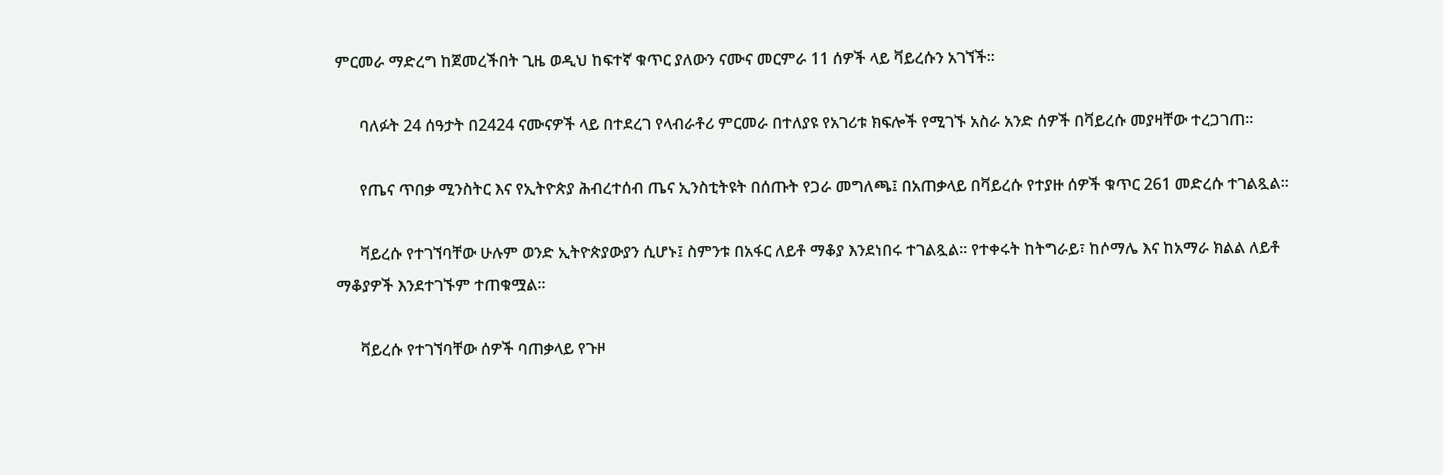ምርመራ ማድረግ ከጀመረችበት ጊዜ ወዲህ ከፍተኛ ቁጥር ያለውን ናሙና መርምራ 11 ሰዎች ላይ ቫይረሱን አገኘች።

      ባለፉት 24 ሰዓታት በ2424 ናሙናዎች ላይ በተደረገ የላብራቶሪ ምርመራ በተለያዩ የአገሪቱ ክፍሎች የሚገኙ አስራ አንድ ሰዎች በቫይረሱ መያዛቸው ተረጋገጠ።

      የጤና ጥበቃ ሚንስትር እና የኢትዮጵያ ሕብረተሰብ ጤና ኢንስቲትዩት በሰጡት የጋራ መግለጫ፤ በአጠቃላይ በቫይረሱ የተያዙ ሰዎች ቁጥር 261 መድረሱ ተገልጿል።

      ቫይረሱ የተገኘባቸው ሁሉም ወንድ ኢትዮጵያውያን ሲሆኑ፤ ስምንቱ በአፋር ለይቶ ማቆያ እንደነበሩ ተገልጿል። የተቀሩት ከትግራይ፣ ከሶማሌ እና ከአማራ ክልል ለይቶ ማቆያዎች እንደተገኙም ተጠቁሟል።

      ቫይረሱ የተገኘባቸው ሰዎች ባጠቃላይ የጉዞ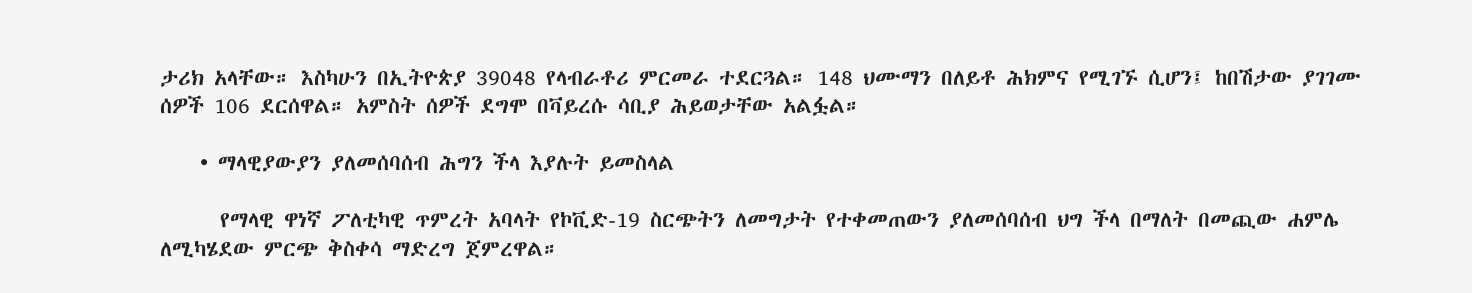ታሪክ አላቸው። እስካሁን በኢትዮጵያ 39048 የላብራቶሪ ምርመራ ተደርጓል። 148 ህሙማን በለይቶ ሕክምና የሚገኙ ሲሆን፤ ከበሽታው ያገገሙ ሰዎች 106 ደርሰዋል። አምስት ሰዎች ደግሞ በቫይረሱ ሳቢያ ሕይወታቸው አልፏል።

    • ማላዊያውያን ያለመሰባሰብ ሕግን ችላ እያሉት ይመስላል

      የማላዊ ዋነኛ ፖለቲካዊ ጥምረት አባላት የኮቪድ-19 ስርጭትን ለመግታት የተቀመጠውን ያለመሰባሰብ ህግ ችላ በማለት በመጪው ሐምሌ ለሚካሄደው ምርጭ ቅስቀሳ ማድረግ ጀምረዋል።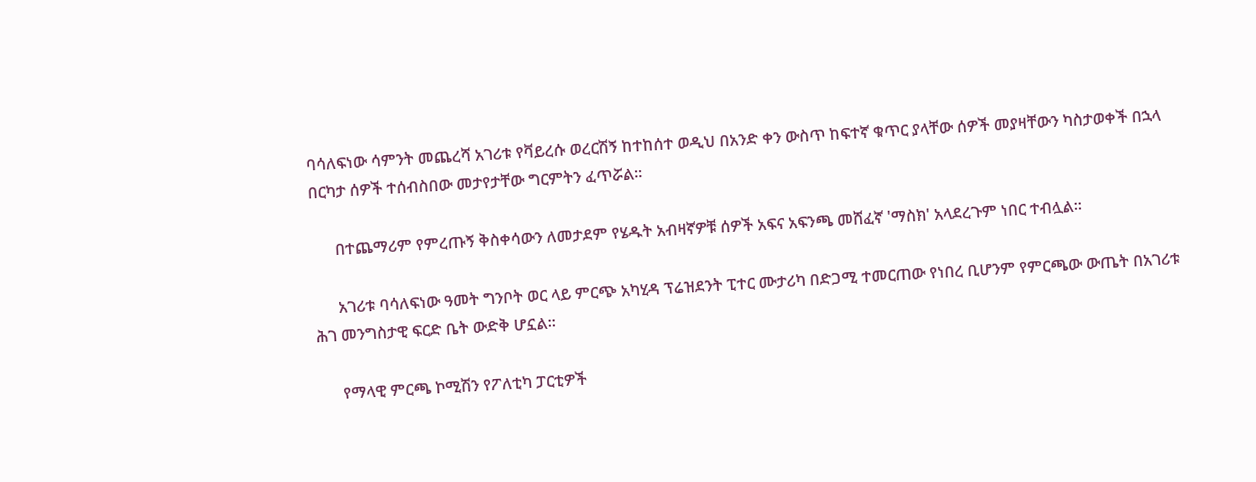ባሳለፍነው ሳምንት መጨረሻ አገሪቱ የቫይረሱ ወረርሽኝ ከተከሰተ ወዲህ በአንድ ቀን ውስጥ ከፍተኛ ቁጥር ያላቸው ሰዎች መያዛቸውን ካስታወቀች በኋላ በርካታ ሰዎች ተሰብስበው መታየታቸው ግርምትን ፈጥሯል።

      በተጨማሪም የምረጡኝ ቅስቀሳውን ለመታደም የሄዱት አብዛኛዎቹ ሰዎች አፍና አፍንጫ መሸፈኛ 'ማስክ' አላደረጉም ነበር ተብሏል።

      አገሪቱ ባሳለፍነው ዓመት ግንቦት ወር ላይ ምርጭ አካሂዳ ፕሬዝደንት ፒተር ሙታሪካ በድጋሚ ተመርጠው የነበረ ቢሆንም የምርጫው ውጤት በአገሪቱ ሕገ መንግስታዊ ፍርድ ቤት ውድቅ ሆኗል።

      የማላዊ ምርጫ ኮሚሽን የፖለቲካ ፓርቲዎች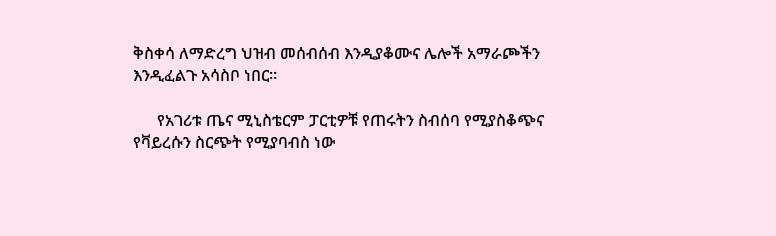ቅስቀሳ ለማድረግ ህዝብ መሰብሰብ እንዲያቆሙና ሌሎች አማራጮችን እንዲፈልጉ አሳስቦ ነበር።

      የአገሪቱ ጤና ሚኒስቴርም ፓርቲዎቹ የጠሩትን ስብሰባ የሚያስቆጭና የቫይረሱን ስርጭት የሚያባብስ ነው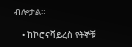ብሎታል።

    • ከኮሮናቫይረስ የትኞቹ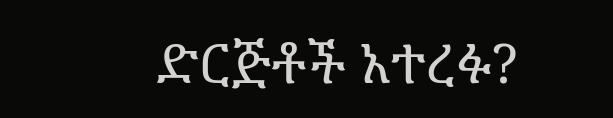ድርጅቶች አተረፉ?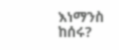እነማንስ ከሰሩ?